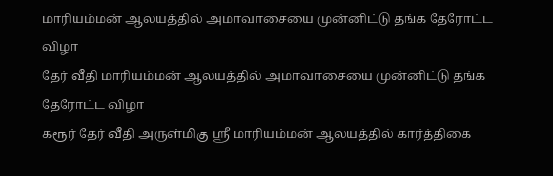மாரியம்மன் ஆலயத்தில் அமாவாசையை முன்னிட்டு தங்க தேரோட்ட விழா
தேர் வீதி மாரியம்மன் ஆலயத்தில் அமாவாசையை முன்னிட்டு தங்க தேரோட்ட விழா
கரூர் தேர் வீதி அருள்மிகு ஸ்ரீ மாரியம்மன் ஆலயத்தில் கார்த்திகை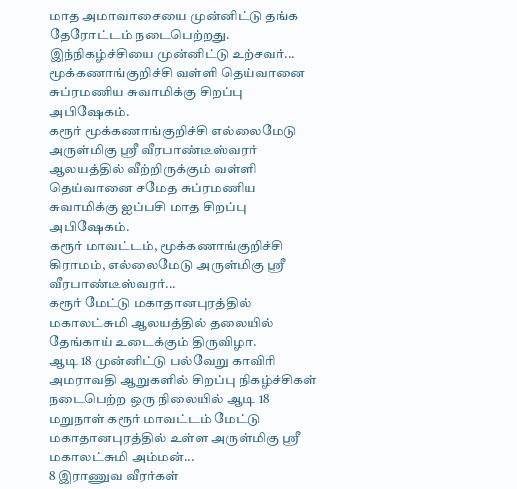மாத அமாவாசையை முன்னிட்டு தங்க தேரோட்டம் நடைபெற்றது.
இந்நிகழ்ச்சியை முன்னிட்டு உற்சவர்...
மூக்கணாங்குறிச்சி வள்ளி தெய்வானை சுப்ரமணிய சுவாமிக்கு சிறப்பு அபிஷேகம்.
கரூர் மூக்கணாங்குறிச்சி எல்லைமேடு அருள்மிகு ஸ்ரீ வீரபாண்டீஸ்வரர் ஆலயத்தில் வீற்றிருக்கும் வள்ளி தெய்வானை சமேத சுப்ரமணிய சுவாமிக்கு ஐப்பசி மாத சிறப்பு அபிஷேகம்.
கரூர் மாவட்டம், மூக்கணாங்குறிச்சி கிராமம், எல்லைமேடு அருள்மிகு ஸ்ரீ வீரபாண்டீஸ்வரர்...
கரூர் மேட்டு மகாதானபுரத்தில் மகாலட்சுமி ஆலயத்தில் தலையில் தேங்காய் உடைக்கும் திருவிழா.
ஆடி 18 முன்னிட்டு பல்வேறு காவிரி அமராவதி ஆறுகளில் சிறப்பு நிகழ்ச்சிகள் நடைபெற்ற ஒரு நிலையில் ஆடி 18 மறுநாள் கரூர் மாவட்டம் மேட்டு மகாதானபுரத்தில் உள்ள அருள்மிகு ஸ்ரீ மகாலட்சுமி அம்மன்...
8 இராணுவ வீரர்கள்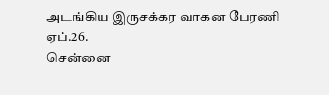அடங்கிய இருசக்கர வாகன பேரணி
ஏப்.26.
சென்னை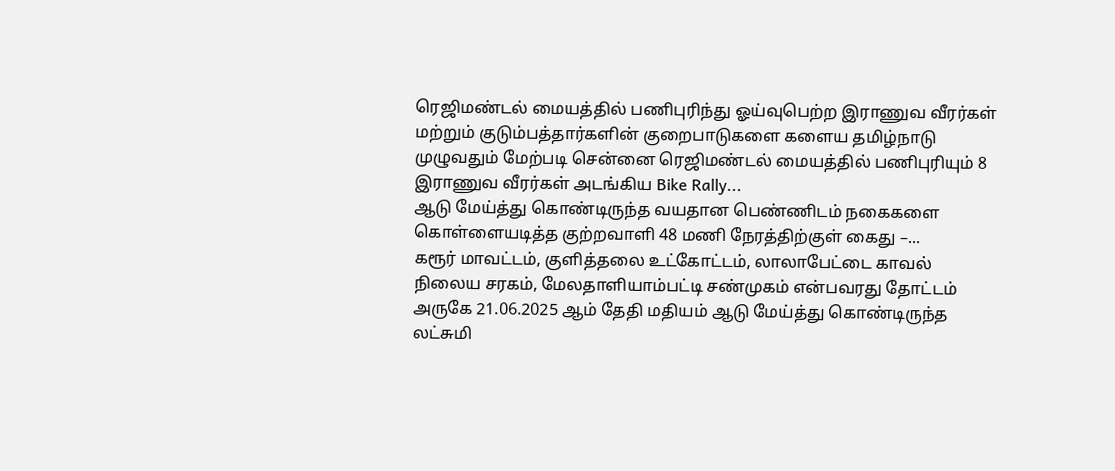ரெஜிமண்டல் மையத்தில் பணிபுரிந்து ஓய்வுபெற்ற இராணுவ வீரர்கள் மற்றும் குடும்பத்தார்களின் குறைபாடுகளை களைய தமிழ்நாடு முழுவதும் மேற்படி சென்னை ரெஜிமண்டல் மையத்தில் பணிபுரியும் 8 இராணுவ வீரர்கள் அடங்கிய Bike Rally...
ஆடு மேய்த்து கொண்டிருந்த வயதான பெண்ணிடம் நகைகளை கொள்ளையடித்த குற்றவாளி 48 மணி நேரத்திற்குள் கைது –...
கரூர் மாவட்டம், குளித்தலை உட்கோட்டம், லாலாபேட்டை காவல் நிலைய சரகம், மேலதாளியாம்பட்டி சண்முகம் என்பவரது தோட்டம் அருகே 21.06.2025 ஆம் தேதி மதியம் ஆடு மேய்த்து கொண்டிருந்த லட்சுமி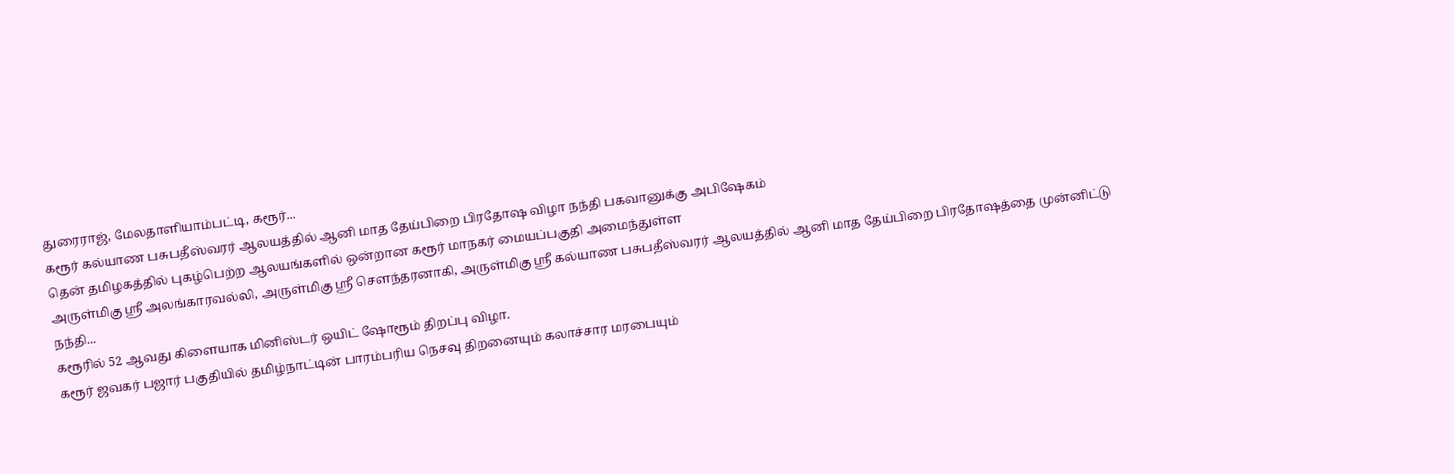துரைராஜ், மேலதாளியாம்பட்டி, கரூர்...
கரூர் கல்யாண பசுபதீஸ்வரர் ஆலயத்தில் ஆனி மாத தேய்பிறை பிரதோஷ விழா நந்தி பகவானுக்கு அபிஷேகம்
தென் தமிழகத்தில் புகழ்பெற்ற ஆலயங்களில் ஒன்றான கரூர் மாநகர் மையப்பகுதி அமைந்துள்ள
அருள்மிகு ஸ்ரீ அலங்காரவல்லி, அருள்மிகு ஸ்ரீ சௌந்தரனாகி, அருள்மிகு ஸ்ரீ கல்யாண பசுபதீஸ்வரர் ஆலயத்தில் ஆனி மாத தேய்பிறை பிரதோஷத்தை முன்னிட்டு
நந்தி...
கரூரில் 52 ஆவது கிளையாக மினிஸ்டர் ஒயிட் ஷோரூம் திறப்பு விழா.
கரூர் ஜவகர் பஜார் பகுதியில் தமிழ்நாட்டின் பாரம்பரிய நெசவு திறனையும் கலாச்சார மரபையும்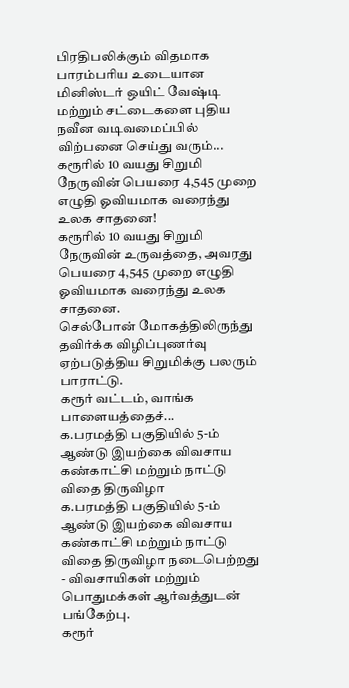பிரதிபலிக்கும் விதமாக பாரம்பரிய உடையான
மினிஸ்டர் ஒயிட் வேஷ்டி மற்றும் சட்டைகளை புதிய நவீன வடிவமைப்பில் விற்பனை செய்து வரும்...
கரூரில் 10 வயது சிறுமி நேருவின் பெயரை 4,545 முறை எழுதி ஓவியமாக வரைந்து உலக சாதனை!
கரூரில் 10 வயது சிறுமி நேருவின் உருவத்தை, அவரது பெயரை 4,545 முறை எழுதி ஓவியமாக வரைந்து உலக சாதனை.
செல்போன் மோகத்திலிருந்து தவிர்க்க விழிப்புணர்வு ஏற்படுத்திய சிறுமிக்கு பலரும் பாராட்டு.
கரூர் வட்டம், வாங்க பாளையத்தைச்...
க.பரமத்தி பகுதியில் 5-ம் ஆண்டு இயற்கை விவசாய கண்காட்சி மற்றும் நாட்டு விதை திருவிழா
க.பரமத்தி பகுதியில் 5-ம் ஆண்டு இயற்கை விவசாய கண்காட்சி மற்றும் நாட்டு விதை திருவிழா நடைபெற்றது - விவசாயிகள் மற்றும் பொதுமக்கள் ஆர்வத்துடன் பங்கேற்பு.
கரூர்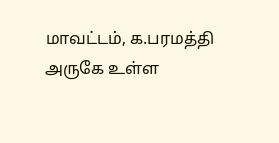மாவட்டம், க.பரமத்தி அருகே உள்ள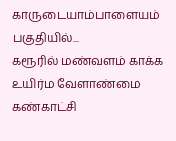காருடையாம்பாளையம் பகுதியில்...
கரூரில் மண்வளம் காக்க உயிர்ம வேளாண்மை கண்காட்சி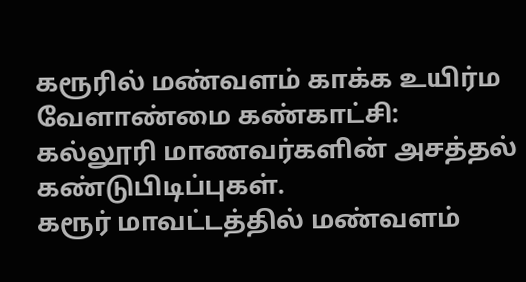கரூரில் மண்வளம் காக்க உயிர்ம வேளாண்மை கண்காட்சி: கல்லூரி மாணவர்களின் அசத்தல் கண்டுபிடிப்புகள்.
கரூர் மாவட்டத்தில் மண்வளம்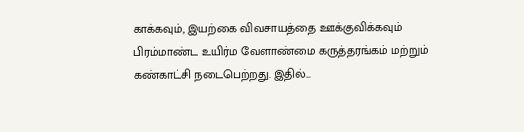காக்கவும், இயற்கை விவசாயத்தை ஊக்குவிக்கவும் பிரம்மாண்ட உயிர்ம வேளாண்மை கருத்தரங்கம் மற்றும் கண்காட்சி நடைபெற்றது. இதில்...